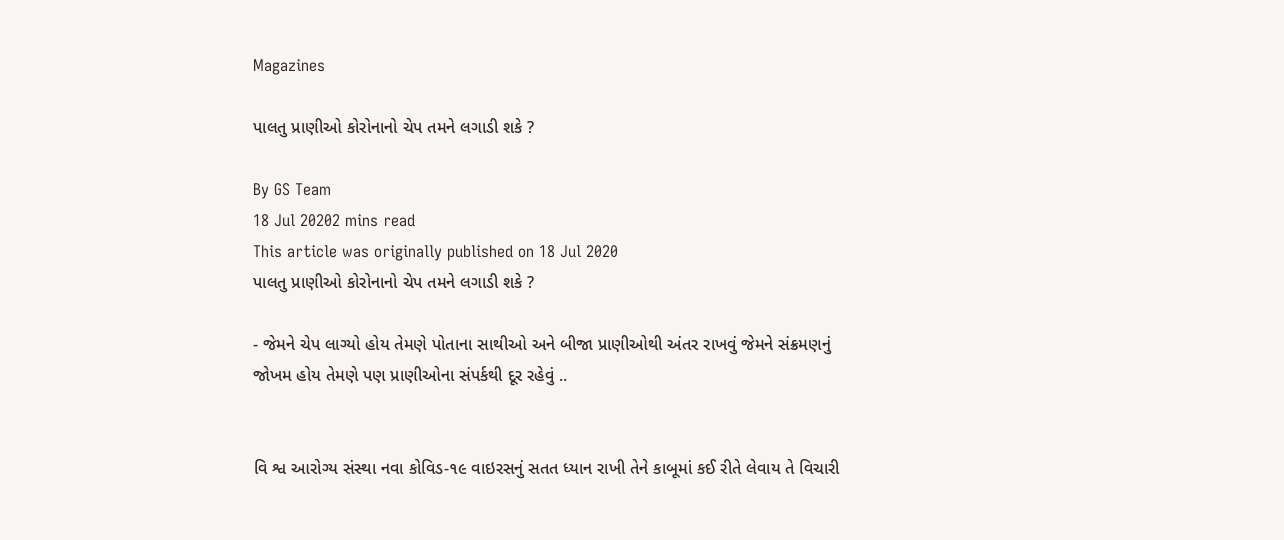Magazines

પાલતુ પ્રાણીઓ કોરોનાનો ચેપ તમને લગાડી શકે ?

By GS Team
18 Jul 20202 mins read
This article was originally published on 18 Jul 2020
પાલતુ પ્રાણીઓ કોરોનાનો ચેપ તમને લગાડી શકે ?

- જેમને ચેપ લાગ્યો હોય તેમણે પોતાના સાથીઓ અને બીજા પ્રાણીઓથી અંતર રાખવું જેમને સંક્રમણનું જોખમ હોય તેમણે પણ પ્રાણીઓના સંપર્કથી દૂર રહેવું ..


વિ શ્વ આરોગ્ય સંસ્થા નવા કોવિડ-૧૯ વાઇરસનું સતત ધ્યાન રાખી તેને કાબૂમાં કઈ રીતે લેવાય તે વિચારી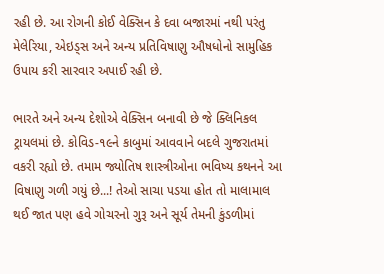રહી છે. આ રોગની કોઈ વેક્સિન કે દવા બજારમાં નથી પરંતુ મેલેરિયા, એઇડ્સ અને અન્ય પ્રતિવિષાણુ ઔષધોનો સામુહિક ઉપાય કરી સારવાર અપાઈ રહી છે.

ભારતે અને અન્ય દેશોએ વેક્સિન બનાવી છે જે ક્લિનિકલ ટ્રાયલમાં છે. કોવિડ-૧૯ને કાબુમાં આવવાને બદલે ગુજરાતમાં વકરી રહ્યો છે. તમામ જ્યોતિષ શાસ્ત્રીઓના ભવિષ્ય કથનને આ વિષાણુ ગળી ગયું છે...! તેઓ સાચા પડયા હોત તો માલામાલ થઈ જાત પણ હવે ગોચરનો ગુરૂ અને સૂર્ય તેમની કુંડળીમાં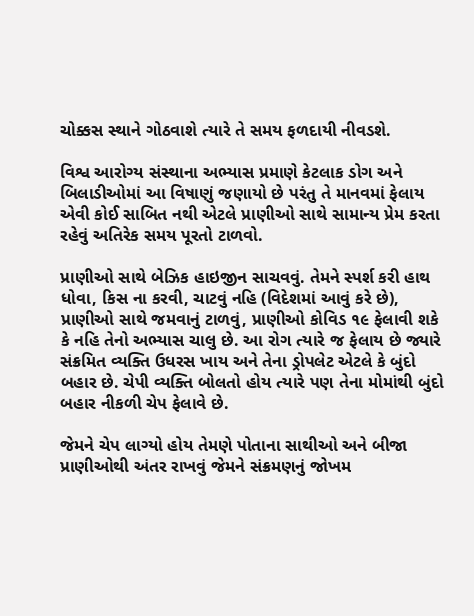ચોક્કસ સ્થાને ગોઠવાશે ત્યારે તે સમય ફળદાયી નીવડશે.

વિશ્વ આરોગ્ય સંસ્થાના અભ્યાસ પ્રમાણે કેટલાક ડોગ અને બિલાડીઓમાં આ વિષાણું જણાયો છે પરંતુ તે માનવમાં ફેલાય એવી કોઈ સાબિત નથી એટલે પ્રાણીઓ સાથે સામાન્ય પ્રેમ કરતા રહેવું અતિરેક સમય પૂરતો ટાળવો.

પ્રાણીઓ સાથે બેઝિક હાઇજીન સાચવવું. તેમને સ્પર્શ કરી હાથ ધોવા, કિસ ના કરવી, ચાટવું નહિ (વિદેશમાં આવું કરે છે), પ્રાણીઓ સાથે જમવાનું ટાળવું, પ્રાણીઓ કોવિડ ૧૯ ફેલાવી શકે કે નહિ તેનો અભ્યાસ ચાલુ છે. આ રોગ ત્યારે જ ફેલાય છે જ્યારે સંક્રમિત વ્યક્તિ ઉધરસ ખાય અને તેના ડ્રોપલેટ એટલે કે બુંદો બહાર છે. ચેપી વ્યક્તિ બોલતો હોય ત્યારે પણ તેના મોમાંથી બુંદો બહાર નીકળી ચેપ ફેલાવે છે.

જેમને ચેપ લાગ્યો હોય તેમણે પોતાના સાથીઓ અને બીજા પ્રાણીઓથી અંતર રાખવું જેમને સંક્રમણનું જોખમ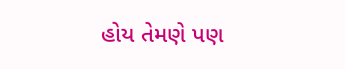હોય તેમણે પણ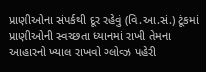પ્રાણીઓના સંપર્કથી દૂર રહેવું (વિ.આ.સં.) ટૂંકમાં પ્રાણીઓની સ્વચ્છતા ધ્યાનમાં રાખી તેમના આહારનો ખ્યાલ રાખવો ગ્લોવ્ઝ પહેરી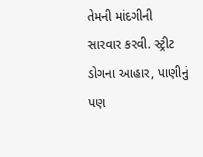તેમની માંદગીની સારવાર કરવી. સ્ટ્રીટ ડોગના આહાર, પાણીનું પણ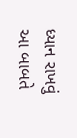ધ્યાન રાખવું આ બાબતે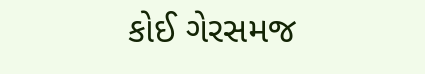કોઈ ગેરસમજ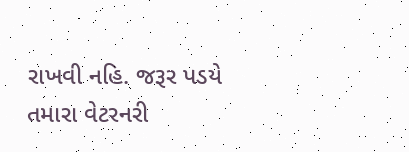રાખવી નહિ. જરૂર પડયે તમારા વેટરનરી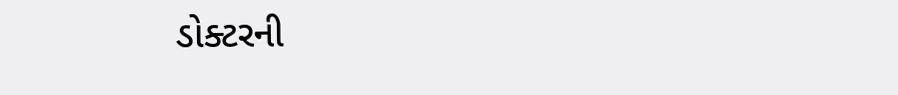ડોક્ટરની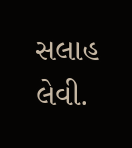સલાહ લેવી.